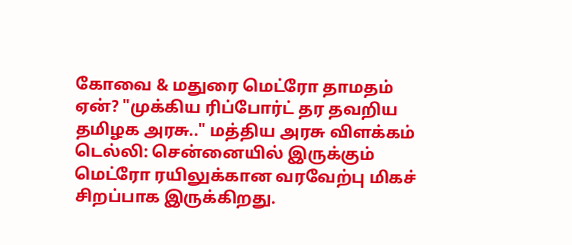கோவை & மதுரை மெட்ரோ தாமதம் ஏன்? "முக்கிய ரிப்போர்ட் தர தவறிய தமிழக அரசு.." மத்திய அரசு விளக்கம்
டெல்லி: சென்னையில் இருக்கும் மெட்ரோ ரயிலுக்கான வரவேற்பு மிகச் சிறப்பாக இருக்கிறது.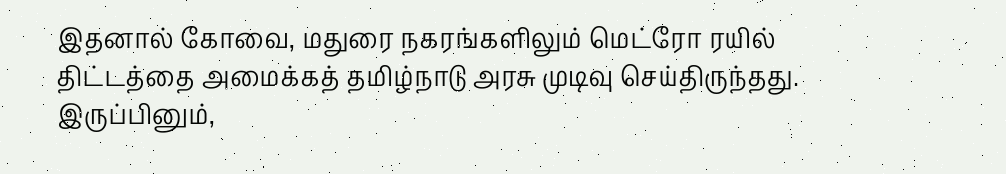இதனால் கோவை, மதுரை நகரங்களிலும் மெட்ரோ ரயில் திட்டத்தை அமைக்கத் தமிழ்நாடு அரசு முடிவு செய்திருந்தது. இருப்பினும்,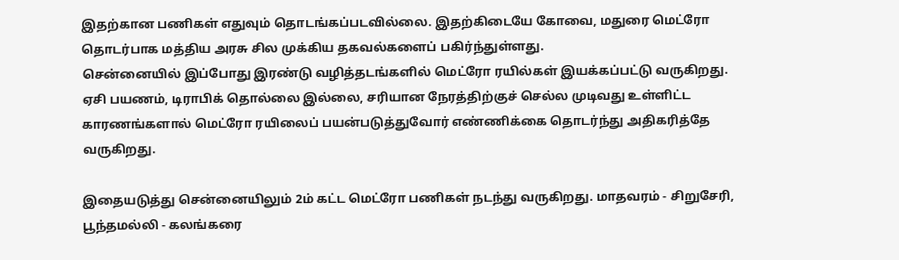இதற்கான பணிகள் எதுவும் தொடங்கப்படவில்லை. இதற்கிடையே கோவை, மதுரை மெட்ரோ தொடர்பாக மத்திய அரசு சில முக்கிய தகவல்களைப் பகிர்ந்துள்ளது.
சென்னையில் இப்போது இரண்டு வழித்தடங்களில் மெட்ரோ ரயில்கள் இயக்கப்பட்டு வருகிறது. ஏசி பயணம், டிராபிக் தொல்லை இல்லை, சரியான நேரத்திற்குச் செல்ல முடிவது உள்ளிட்ட காரணங்களால் மெட்ரோ ரயிலைப் பயன்படுத்துவோர் எண்ணிக்கை தொடர்ந்து அதிகரித்தே வருகிறது.

இதையடுத்து சென்னையிலும் 2ம் கட்ட மெட்ரோ பணிகள் நடந்து வருகிறது. மாதவரம் - சிறுசேரி, பூந்தமல்லி - கலங்கரை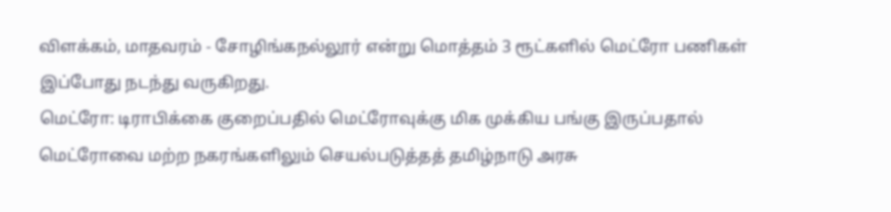விளக்கம், மாதவரம் - சோழிங்கநல்லூர் என்று மொத்தம் 3 ரூட்களில் மெட்ரோ பணிகள் இப்போது நடந்து வருகிறது.
மெட்ரோ: டிராபிக்கை குறைப்பதில் மெட்ரோவுக்கு மிக முக்கிய பங்கு இருப்பதால் மெட்ரோவை மற்ற நகரங்களிலும் செயல்படுத்தத் தமிழ்நாடு அரசு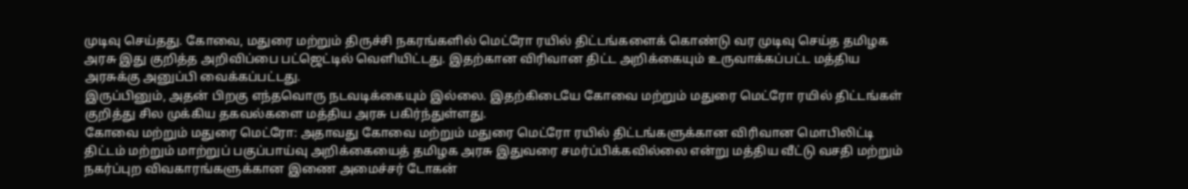முடிவு செய்தது. கோவை, மதுரை மற்றும் திருச்சி நகரங்களில் மெட்ரோ ரயில் திட்டங்களைக் கொண்டு வர முடிவு செய்த தமிழக அரசு இது குறித்த அறிவிப்பை பட்ஜெட்டில் வெளியிட்டது. இதற்கான விரிவான திட்ட அறிக்கையும் உருவாக்கப்பட்ட மத்திய அரசுக்கு அனுப்பி வைக்கப்பட்டது.
இருப்பினும், அதன் பிறகு எந்தவொரு நடவடிக்கையும் இல்லை. இதற்கிடையே கோவை மற்றும் மதுரை மெட்ரோ ரயில் திட்டங்கள் குறித்து சில முக்கிய தகவல்களை மத்திய அரசு பகிர்ந்துள்ளது.
கோவை மற்றும் மதுரை மெட்ரோ: அதாவது கோவை மற்றும் மதுரை மெட்ரோ ரயில் திட்டங்களுக்கான விரிவான மொபிலிட்டி திட்டம் மற்றும் மாற்றுப் பகுப்பாய்வு அறிக்கையைத் தமிழக அரசு இதுவரை சமர்ப்பிக்கவில்லை என்று மத்திய வீட்டு வசதி மற்றும் நகர்ப்புற விவகாரங்களுக்கான இணை அமைச்சர் டோகன்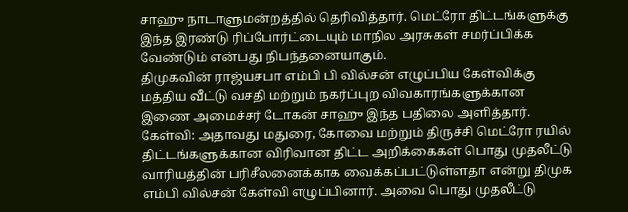சாஹு நாடாளுமன்றத்தில் தெரிவித்தார். மெட்ரோ திட்டங்களுக்கு இந்த இரண்டு ரிப்போர்ட்டையும் மாநில அரசுகள் சமர்ப்பிக்க வேண்டும் என்பது நிபந்தனையாகும்.
திமுகவின் ராஜ்யசபா எம்பி பி வில்சன் எழுப்பிய கேள்விக்கு மத்திய வீட்டு வசதி மற்றும் நகர்ப்புற விவகாரங்களுக்கான இணை அமைச்சர் டோகன் சாஹு இந்த பதிலை அளித்தார்.
கேள்வி: அதாவது மதுரை, கோவை மற்றும் திருச்சி மெட்ரோ ரயில் திட்டங்களுக்கான விரிவான திட்ட அறிக்கைகள் பொது முதலீட்டு வாரியத்தின் பரிசீலனைக்காக வைக்கப்பட்டுள்ளதா என்று திமுக எம்பி வில்சன் கேள்வி எழுப்பினார். அவை பொது முதலீட்டு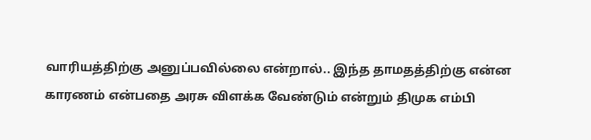வாரியத்திற்கு அனுப்பவில்லை என்றால்.. இந்த தாமதத்திற்கு என்ன காரணம் என்பதை அரசு விளக்க வேண்டும் என்றும் திமுக எம்பி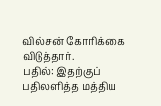வில்சன் கோரிக்கை விடுத்தார்.
பதில்: இதற்குப் பதிலளித்த மத்திய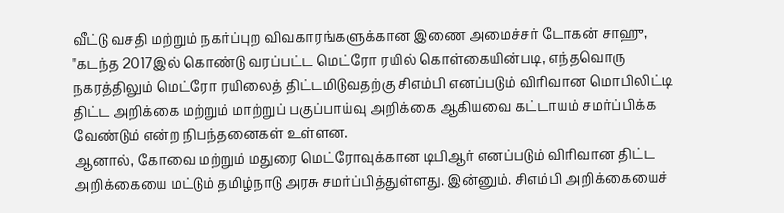வீட்டு வசதி மற்றும் நகர்ப்புற விவகாரங்களுக்கான இணை அமைச்சர் டோகன் சாஹு, "கடந்த 2017இல் கொண்டு வரப்பட்ட மெட்ரோ ரயில் கொள்கையின்படி, எந்தவொரு நகரத்திலும் மெட்ரோ ரயிலைத் திட்டமிடுவதற்கு சிஎம்பி எனப்படும் விரிவான மொபிலிட்டி திட்ட அறிக்கை மற்றும் மாற்றுப் பகுப்பாய்வு அறிக்கை ஆகியவை கட்டாயம் சமர்ப்பிக்க வேண்டும் என்ற நிபந்தனைகள் உள்ளன.
ஆனால், கோவை மற்றும் மதுரை மெட்ரோவுக்கான டிபிஆர் எனப்படும் விரிவான திட்ட அறிக்கையை மட்டும் தமிழ்நாடு அரசு சமர்ப்பித்துள்ளது. இன்னும். சிஎம்பி அறிக்கையைச்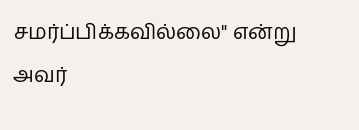சமர்ப்பிக்கவில்லை" என்று அவர்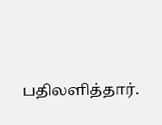பதிலளித்தார்.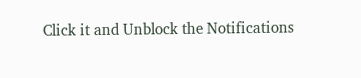Click it and Unblock the Notifications